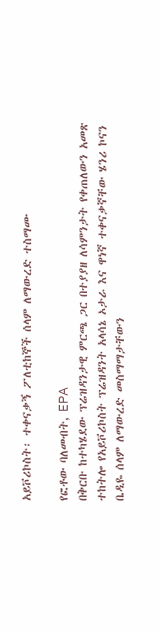አይቮሪኮስት፡ ተቀናቃኝ ፖለቲከኞች ሰላም ለማውረድ ተስማሙ

የፎቶው ባለመብት, EPA
በቅርቡ ከተካሄደው ፕሬዝዳንታዊ ምርጫ ጋር በተያያዘ ለሳምንታት የቀጠለውን አመጽ ተከትሎ የአይቮሪኮስት ፕሬዝዳንት አላሳኔ ኦታራ እና ዋነኛ ተቀናቃኛቸው ሄንሪ ኮናን ቤዲዬ ሰላም ለማውረድ መስማማታቸውን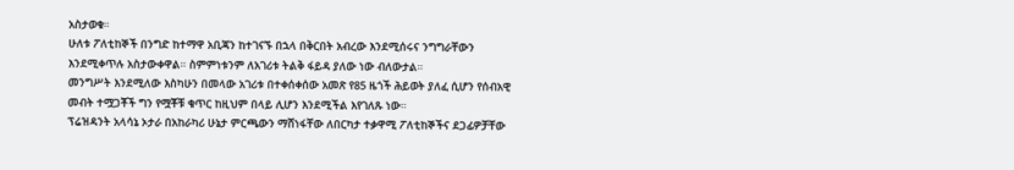አስታወቁ።
ሁለቱ ፖለቲከኞች በንግድ ከተማዋ አቢጃን ከተገናኙ በኋላ በቅርበት አብረው እንደሚሰሩና ንግግራቸውን እንደሚቀጥሉ አስታውቀዋል። ስምምነቱንም ለአገሪቱ ትልቅ ፋይዳ ያለው ነው ብለውታል።
መንግሥት እንደሚለው እስካሁን በመላው አገሪቱ በተቀሰቀሰው አመጽ የ85 ዜጎች ሕይወት ያለፈ ሲሆን የሰብአዊ መብት ተሟጋቾች ግን የሟቾቹ ቁጥር ከዚህም በላይ ሊሆን እንደሚችል እየገለጹ ነው።
ፕሬዝዳንት አላሳኔ ኦታራ በአከራካሪ ሁኔታ ምርጫውን ማሸነፋቸው ለበርካታ ተቃዋሚ ፖለቲከኞችና ደጋፊዎቻቸው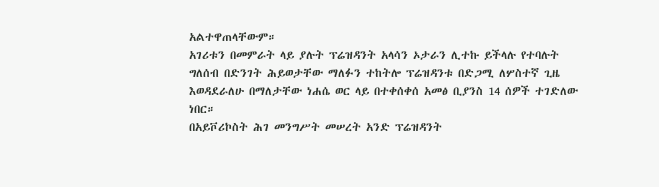አልተዋጠላቸውም።
አገሪቱን በመምራት ላይ ያሉት ፕሬዝዳንት አላሳን ኦታራን ሊተኩ ይችላሉ የተባሉት ግለሰብ በድንገት ሕይወታቸው ማለፉን ተከትሎ ፕሬዝዳንቱ በድጋሚ ለሦስተኛ ጊዜ እወዳደራለሁ በማለታቸው ነሐሴ ወር ላይ በተቀሰቀሰ አመፅ ቢያንስ 14 ሰዎች ተገድለው ነበር።
በአይቮሪኮስት ሕገ መንግሥት መሠረት አንድ ፕሬዝዳንት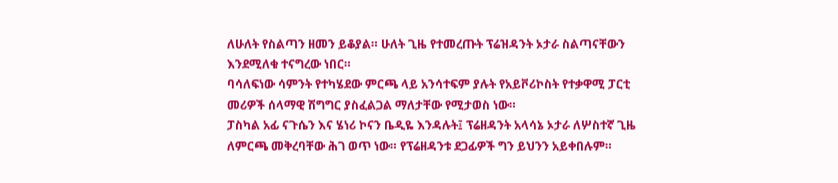ለሁለት የስልጣን ዘመን ይቆያል። ሁለት ጊዜ የተመረጡት ፕሬዝዳንት ኦታራ ስልጣናቸውን እንደሚለቁ ተናግረው ነበር።
ባሳለፍነው ሳምንት የተካሄደው ምርጫ ላይ አንሳተፍም ያሉት የአይቮሪኮስት የተቃዋሚ ፓርቲ መሪዎች ሰላማዊ ሽግግር ያስፈልጋል ማለታቸው የሚታወስ ነው።
ፓስካል አፊ ናጉሴን እና ሄነሪ ኮናን ቤዲዬ እንዳሉት፤ ፕሬዘዳንት አላሳኔ ኦታራ ለሦስተኛ ጊዜ ለምርጫ መቅረባቸው ሕገ ወጥ ነው። የፕሬዘዳንቱ ደጋፊዎች ግን ይህንን አይቀበሉም።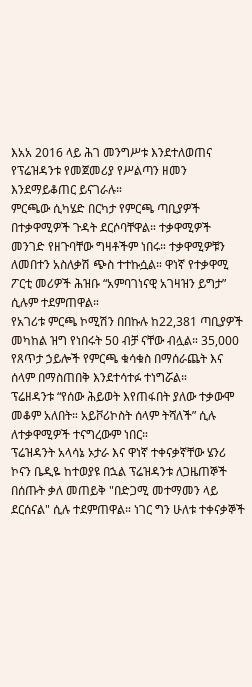እአአ 2016 ላይ ሕገ መንግሥቱ እንደተለወጠና የፕሬዝዳንቱ የመጀመሪያ የሥልጣን ዘመን እንደማይቆጠር ይናገራሉ።
ምርጫው ሲካሄድ በርካታ የምርጫ ጣቢያዎች በተቃዋሚዎች ጉዳት ደርሶባቸዋል። ተቃዋሚዎች መንገድ የዘጉባቸው ግዛቶችም ነበሩ። ተቃዋሚዎቹን ለመበተን አስለቃሽ ጭስ ተተኩሷል። ዋነኛ የተቃዋሚ ፖርቲ መሪዎች ሕዝቡ “አምባገነናዊ አገዛዝን ይግታ” ሲሉም ተደምጠዋል።
የአገሪቱ ምርጫ ኮሚሽን በበኩሉ ከ22,381 ጣቢያዎች መካከል ዝግ የነበሩት 50 ብቻ ናቸው ብሏል። 35,000 የጸጥታ ኃይሎች የምርጫ ቁሳቁስ በማሰራጨት እና ሰላም በማስጠበቅ እንደተሳተፉ ተነግሯል።
ፕሬዘዳንቱ “የሰው ሕይወት እየጠፋበት ያለው ተቃውሞ መቆም አለበት። አይቮሪኮስት ሰላም ትሻለች” ሲሉ ለተቃዋሚዎች ተናግረውም ነበር።
ፕሬዝዳንት አላሳኔ ኦታራ እና ዋነኛ ተቀናቃኛቸው ሄንሪ ኮናን ቤዲዬ ከተወያዩ በኋል ፕሬዝዳንቱ ለጋዜጠኞች በሰጡት ቃለ መጠይቅ "በድጋሚ መተማመን ላይ ደርሰናል" ሲሉ ተደምጠዋል። ነገር ግን ሁለቱ ተቀናቃኞች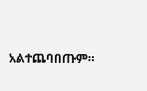አልተጨባበጡም።